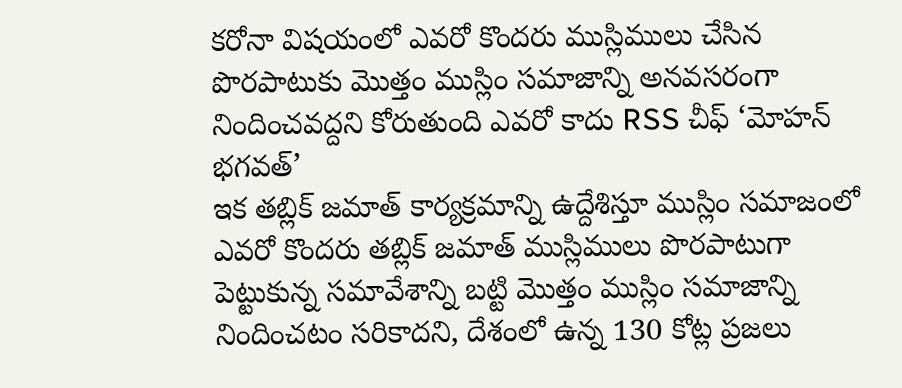కరోనా విషయంలో ఎవరో కొందరు ముస్లిములు చేసిన పొరపాటుకు మొత్తం ముస్లిం సమాజాన్ని అనవసరంగా నిందించవద్దని కోరుతుంది ఎవరో కాదు RSS చీఫ్ ‘మోహన్ భగవత్’
ఇక తబ్లిక్ జమాత్ కార్యక్రమాన్ని ఉద్దేశిస్తూ ముస్లిం సమాజంలో ఎవరో కొందరు తబ్లిక్ జమాత్ ముస్లిములు పొరపాటుగా పెట్టుకున్న సమావేశాన్ని బట్టి మొత్తం ముస్లిం సమాజాన్ని నిందించటం సరికాదని, దేశంలో ఉన్న 130 కోట్ల ప్రజలు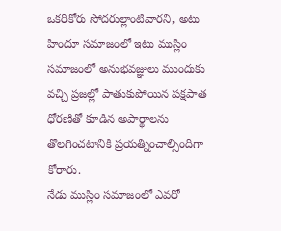ఒకరికోరు సోదరుల్లాంటివారని, అటు హిందూ సమాజంలో ఇటు ముస్లిం సమాజంలో అనుభవజ్ఞులు ముందుకు వచ్చి ప్రజల్లో పాతుకుపోయిన పక్షపాత ధోరణితో కూడిన అపార్థాలను తొలగించటానికి ప్రయత్నించాల్సిందిగా కోరారు.
నేడు ముస్లిం సమాజంలో ఎవరో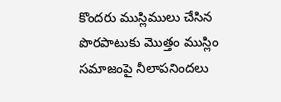కొందరు ముస్లిములు చేసిన పొరపాటుకు మొత్తం ముస్లిం సమాజంపై నీలాపనిందలు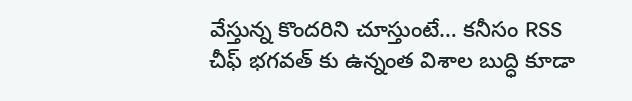వేస్తున్న కొందరిని చూస్తుంటే… కనీసం RSS చీఫ్ భగవత్ కు ఉన్నంత విశాల బుద్ధి కూడా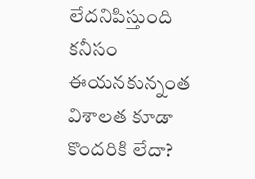లేదనిపిస్తుంది
కనీసం ఈయనకున్నంత విశాలత కూడా కొందరికి లేదా?